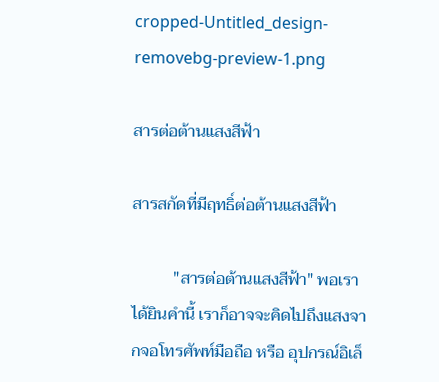cropped-Untitled_design-removebg-preview-1.png

สารต่อต้านแสงสีฟ้า

สารสกัดที่มีฤทธิ์ต่อต้านแสงสีฟ้า

          "สารต่อต้านแสงสีฟ้า" พอเราได้ยินคำนี้ เราก็อาจจะคิดไปถึงแสงจากจอโทรศัพท์มือถือ หรือ อุปกรณ์อิเล็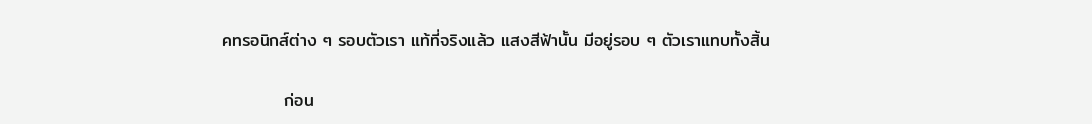คทรอนิกส์ต่าง ๆ รอบตัวเรา แท้ที่จริงแล้ว แสงสีฟ้านั้น มีอยู่รอบ ๆ ตัวเราแทบทั้งสิ้น

          ก่อน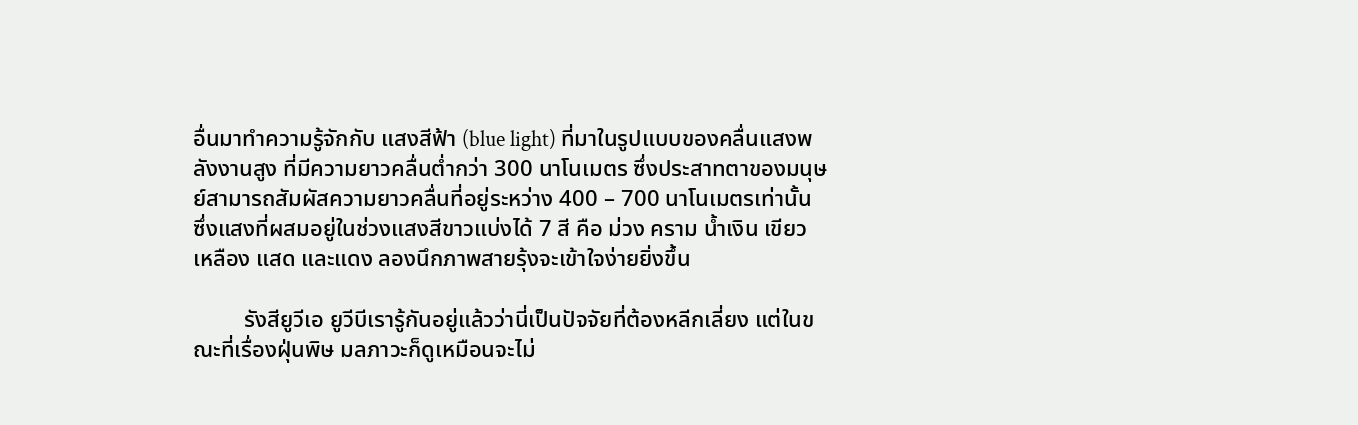อื่นมาทำความรู้จักกับ แสงสีฟ้า (blue light) ที่มาในรูปแบบของคลื่นแสงพลังงานสูง ที่มีความยาวคลื่นต่ำกว่า 300 นาโนเมตร ซึ่งประสาทตาของมนุษย์สามารถสัมผัสความยาวคลื่นที่อยู่ระหว่าง 400 – 700 นาโนเมตรเท่านั้น ซึ่งแสงที่ผสมอยู่ในช่วงแสงสีขาวแบ่งได้ 7 สี คือ ม่วง คราม น้ำเงิน เขียว เหลือง แสด และแดง ลองนึกภาพสายรุ้งจะเข้าใจง่ายยิ่งขึ้น

         รังสียูวีเอ ยูวีบีเรารู้กันอยู่แล้วว่านี่เป็นปัจจัยที่ต้องหลีกเลี่ยง แต่ในขณะที่เรื่องฝุ่นพิษ มลภาวะก็ดูเหมือนจะไม่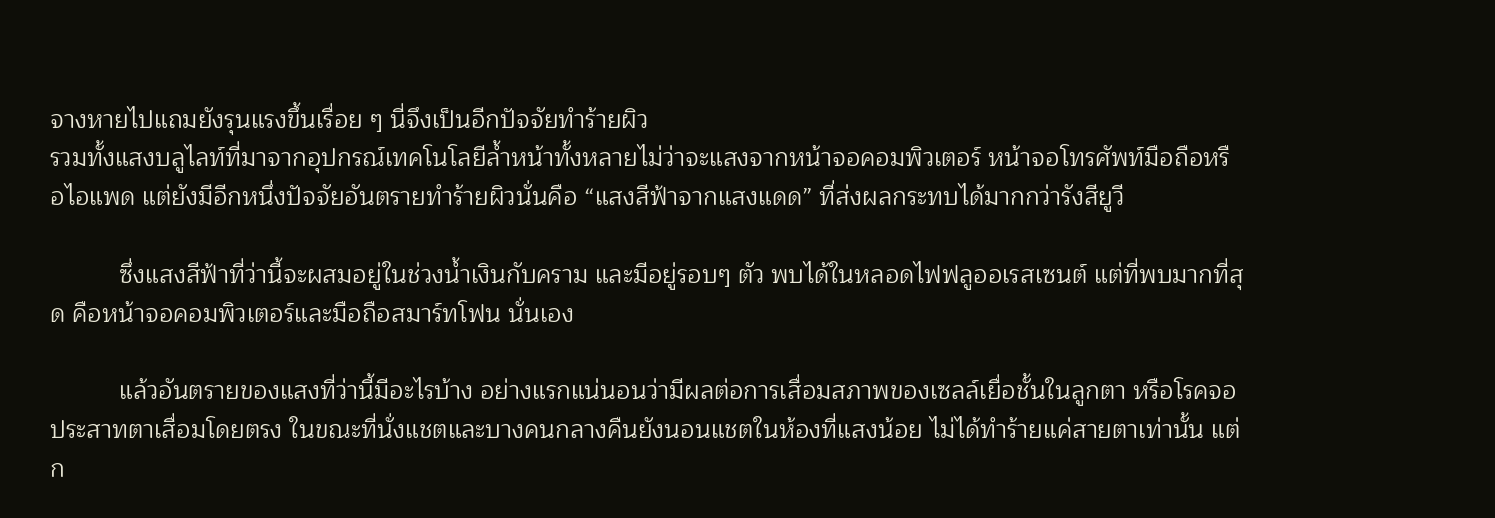จางหายไปแถมยังรุนแรงขึ้นเรื่อย ๆ นี่จึงเป็นอีกปัจจัยทำร้ายผิว
รวมทั้งแสงบลูไลท์ที่มาจากอุปกรณ์เทคโนโลยีล้ำหน้าทั้งหลายไม่ว่าจะแสงจากหน้าจอคอมพิวเตอร์ หน้าจอโทรศัพท์มือถือหรือไอแพด แต่ยังมีอีกหนึ่งปัจจัยอันตรายทำร้ายผิวนั่นคือ “แสงสีฟ้าจากแสงแดด” ที่ส่งผลกระทบได้มากกว่ารังสียูวี

          ซึ่งแสงสีฟ้าที่ว่านี้จะผสมอยู่ในช่วงน้ำเงินกับคราม และมีอยู่รอบๆ ตัว พบได้ในหลอดไฟฟลูออเรสเซนต์ แต่ที่พบมากที่สุด คือหน้าจอคอมพิวเตอร์และมือถือสมาร์ทโฟน นั่นเอง

          แล้วอันตรายของแสงที่ว่านี้มีอะไรบ้าง อย่างแรกแน่นอนว่ามีผลต่อการเสื่อมสภาพของเซลล์เยื่อชั้นในลูกตา หรือโรคจอประสาทตาเสื่อมโดยตรง ในขณะที่นั่งแชตและบางคนกลางคืนยังนอนแชตในห้องที่แสงน้อย ไม่ได้ทำร้ายแค่สายตาเท่านั้น แต่ก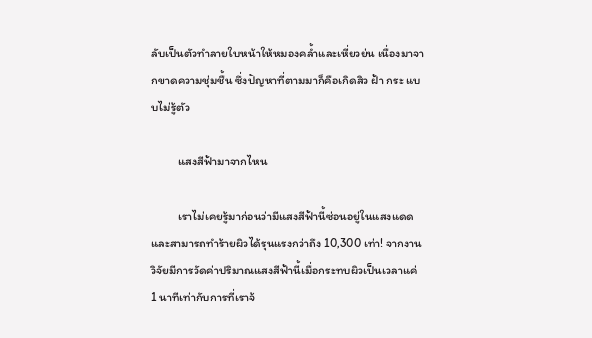ลับเป็นตัวทำลายใบหน้าให้หมองคล้ำและเหี่ยวย่น เนื่องมาจากขาดความชุ่มชื้น ซึ่งปัญหาที่ตามมาก็คือเกิดสิว ฝ้า กระ แบบไม่รู้ตัว

          แสงสีฟ้ามาจากไหน

          เราไม่เคยรู้มาก่อนว่ามีแสงสีฟ้านี้ซ่อนอยู่ในแสงแดด และสามารถทำร้ายผิวได้รุนแรงกว่าถึง 10,300 เท่า! จากงานวิจัยมีการวัดค่าปริมาณแสงสีฟ้านี้เมื่อกระทบผิวเป็นเวลาแค่ 1 นาทีเท่ากับการที่เราจ้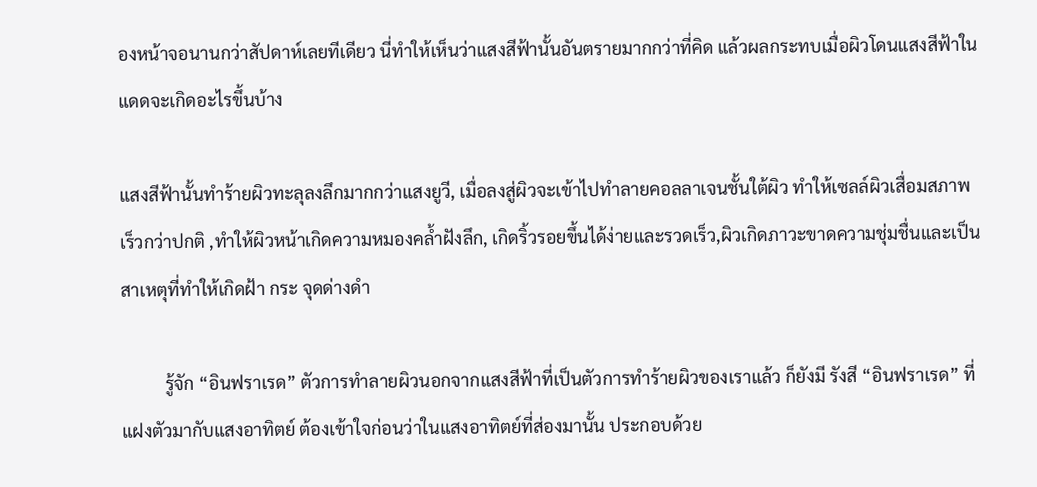องหน้าจอนานกว่าสัปดาห์เลยทีเดียว นี่ทำให้เห็นว่าแสงสีฟ้านั้นอันตรายมากกว่าที่คิด แล้วผลกระทบเมื่อผิวโดนแสงสีฟ้าในแดดจะเกิดอะไรขึ้นบ้าง

แสงสีฟ้านั้นทำร้ายผิวทะลุลงลึกมากกว่าแสงยูวี, เมื่อลงสู่ผิวจะเข้าไปทำลายคอลลาเจนชั้นใต้ผิว ทำให้เซลล์ผิวเสื่อมสภาพเร็วกว่าปกติ ,ทำให้ผิวหน้าเกิดความหมองคล้ำฝังลึก, เกิดริ้วรอยขึ้นได้ง่ายและรวดเร็ว,ผิวเกิดภาวะขาดความชุ่มชื่นและเป็นสาเหตุที่ทำให้เกิดฝ้า กระ จุดด่างดำ

          รู้จัก “อินฟราเรด” ตัวการทำลายผิวนอกจากแสงสีฟ้าที่เป็นตัวการทำร้ายผิวของเราแล้ว ก็ยังมี รังสี “อินฟราเรด” ที่แฝงตัวมากับแสงอาทิตย์ ต้องเข้าใจก่อนว่าในแสงอาทิตย์ที่ส่องมานั้น ประกอบด้วย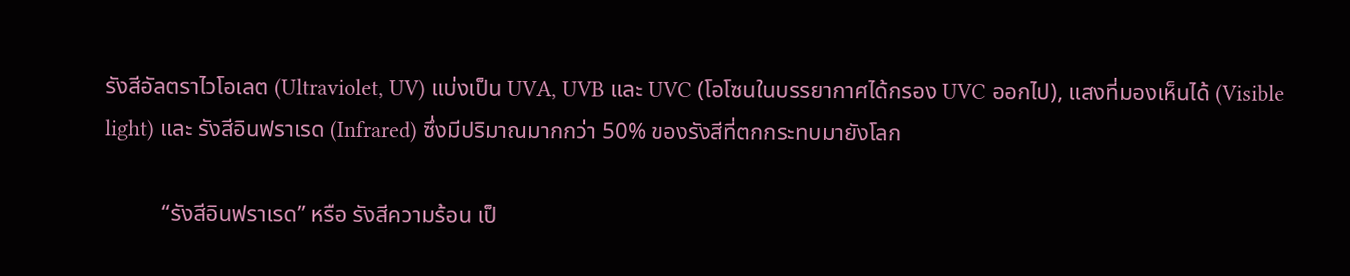รังสีอัลตราไวโอเลต (Ultraviolet, UV) แบ่งเป็น UVA, UVB และ UVC (โอโซนในบรรยากาศได้กรอง UVC ออกไป), แสงที่มองเห็นได้ (Visible light) และ รังสีอินฟราเรด (Infrared) ซึ่งมีปริมาณมากกว่า 50% ของรังสีที่ตกกระทบมายังโลก

          “รังสีอินฟราเรด” หรือ รังสีความร้อน เป็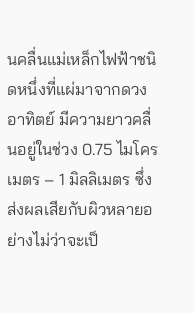นคลื่นแม่เหล็กไฟฟ้าชนิดหนึ่งที่แผ่มาจากดวงอาทิตย์ มีความยาวคลื่นอยู่ในช่วง 0.75 ไมโครเมตร – 1 มิลลิเมตร ซึ่งส่งผลเสียกับผิวหลายอย่างไม่ว่าจะเป็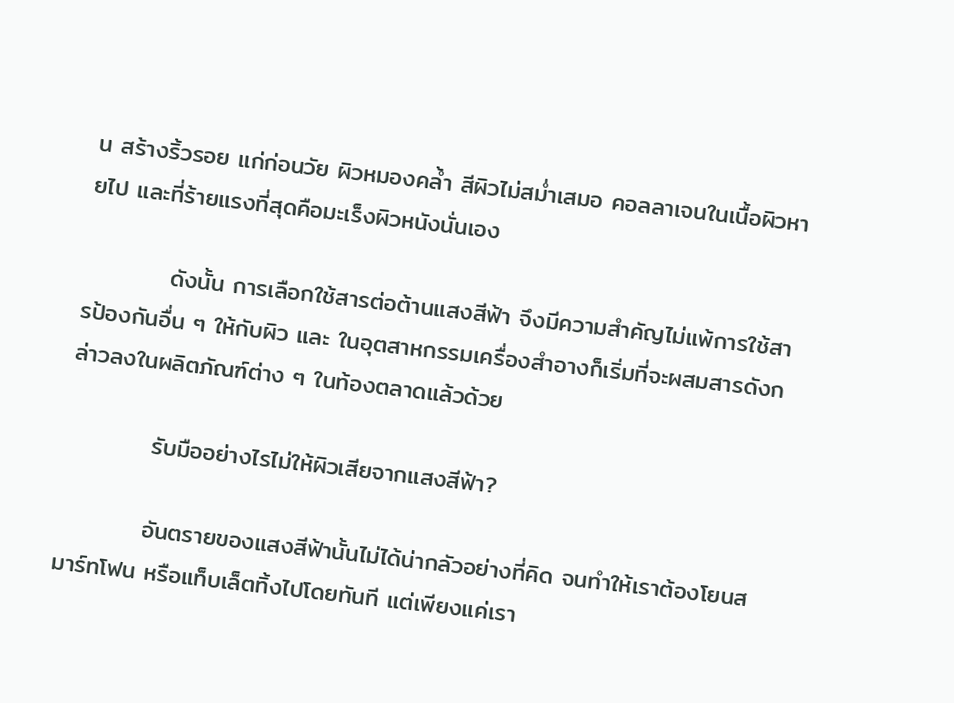น สร้างริ้วรอย แก่ก่อนวัย ผิวหมองคล้ำ สีผิวไม่สม่ำเสมอ คอลลาเจนในเนื้อผิวหายไป และที่ร้ายแรงที่สุดคือมะเร็งผิวหนังนั่นเอง

          ดังนั้น การเลือกใช้สารต่อต้านแสงสีฟ้า จึงมีความสำคัญไม่แพ้การใช้สารป้องกันอื่น ๆ ให้กับผิว และ ในอุตสาหกรรมเครื่องสำอางก็เริ่มที่จะผสมสารดังกล่าวลงในผลิตภัณฑ์ต่าง ๆ ในท้องตลาดแล้วด้วย

          รับมืออย่างไรไม่ให้ผิวเสียจากแสงสีฟ้า?

          อันตรายของแสงสีฟ้านั้นไม่ได้น่ากลัวอย่างที่คิด จนทำให้เราต้องโยนสมาร์ทโฟน หรือแท็บเล็ตทิ้งไปโดยทันที แต่เพียงแค่เรา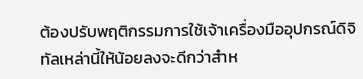ต้องปรับพฤติกรรมการใช้เจ้าเครื่องมืออุปกรณ์ดิจิทัลเหล่านี้ให้น้อยลงจะดีกว่าสำห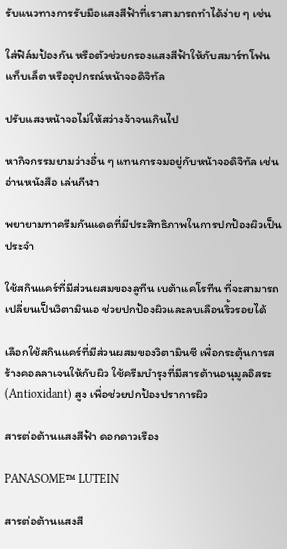รับแนวทางการรับมือแสงสีฟ้าที่เราสามารถทำได้ง่าย ๆ เช่น

ใส่ฟิล์มป้องกัน หรือตัวช่วยกรองแสงสีฟ้าให้กับสมาร์ทโฟน แท็บเล็ต หรืออุปกรณ์หน้าจอดิจิทัล

ปรับแสงหน้าจอไม่ให้สว่างจ้าจนเกินไป

หากิจกรรมยามว่างอื่น ๆ แทนการจมอยู่กับหน้าจอดิจิทัล เช่น อ่านหนังสือ เล่นกีฬา

พยายามทาครีมกันแดดที่มีประสิทธิภาพในการปกป้องผิวเป็นประจำ

ใช้สกินแคร์ที่มีส่วนผสมของลูทีน เบต้าแคโรทีน ที่จะสามารถเปลี่ยนเป็นวิตามินเอ ช่วยปกป้องผิวและลบเลือนริ้วรอยได้

เลือกใช้สกินแคร์ที่มีส่วนผสมของวิตามินซี เพื่อกระตุ้นการสร้างคอลลาเจนให้กับผิว ใช้ครีมบำรุงที่มีสารต้านอนุมูลอิสระ (Antioxidant) สูง เพื่อช่วยปกป้องปราการผิว

สารต่อต้านแสงสีฟ้า ดอกดาวเรือง

PANASOME™ LUTEIN

สารต่อต้านแสงสี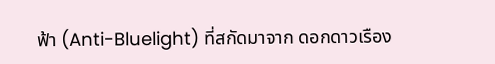ฟ้า (Anti-Bluelight) ที่สกัดมาจาก ดอกดาวเรือง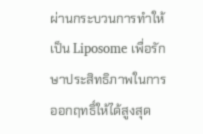ผ่านกระบวนการทำให้เป็น Liposome เพื่อรักษาประสิทธิภาพในการออกฤทธิ์ให้ได้สูงสุด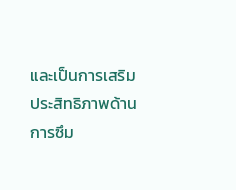และเป็นการเสริมประสิทธิภาพด้านการซึม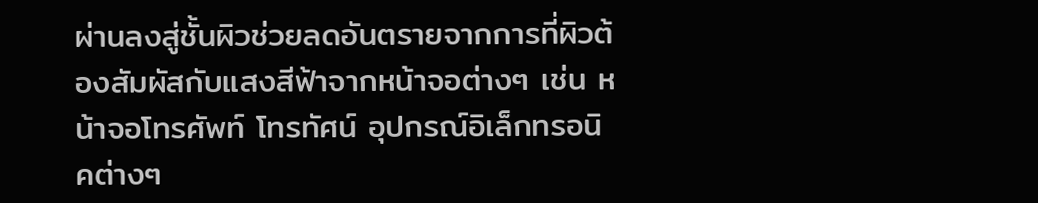ผ่านลงสู่ชั้นผิวช่วยลดอันตรายจากการที่ผิวต้องสัมผัสกับแสงสีฟ้าจากหน้าจอต่างๆ เช่น หน้าจอโทรศัพท์ โทรทัศน์ อุปกรณ์อิเล็กทรอนิคต่างๆ